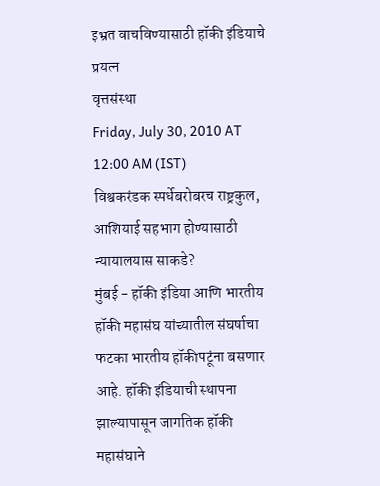इभ्रत वाचविण्यासाठी हॉकी इंडियाचे प्रयत्न
वृत्तसंस्था
Friday, July 30, 2010 AT 12:00 AM (IST)
विश्वकरंडक स्पर्धेबरोबरच राष्ट्रकुल, आशियाई सहभाग होण्यासाठी न्यायालयास साकडे?
मुंबई - हॉकी इंडिया आणि भारतीय हॉकी महासंघ यांच्यातील संघर्षाचा फटका भारतीय हॉकीपटूंना बसणार आहे. हॉकी इंडियाची स्थापना झाल्यापासून जागतिक हॉकी महासंघाने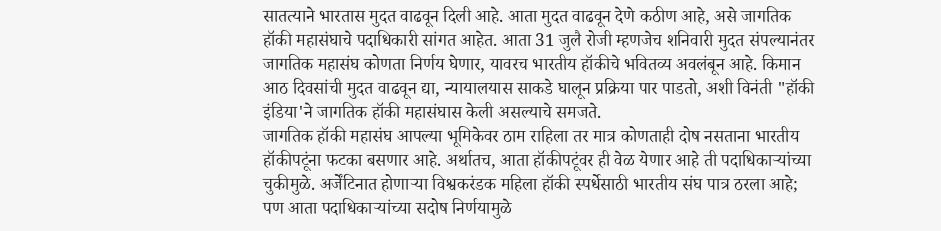सातत्याने भारतास मुदत वाढवून दिली आहे. आता मुदत वाढवून देणे कठीण आहे, असे जागतिक हॉकी महासंघाचे पदाधिकारी सांगत आहेत. आता 31 जुलै रोजी म्हणजेच शनिवारी मुदत संपल्यानंतर जागतिक महासंघ कोणता निर्णय घेणार, यावरच भारतीय हॉकीचे भवितव्य अवलंबून आहे. किमान आठ दिवसांची मुदत वाढवून द्या, न्यायालयास साकडे घालून प्रक्रिया पार पाडतो, अशी विनंती "हॉकी इंडिया'ने जागतिक हॉकी महासंघास केली असल्याचे समजते.
जागतिक हॉकी महासंघ आपल्या भूमिकेवर ठाम राहिला तर मात्र कोणताही दोष नसताना भारतीय हॉकीपटूंना फटका बसणार आहे. अर्थातच, आता हॉकीपटूंवर ही वेळ येणार आहे ती पदाधिकाऱ्यांच्या चुकीमुळे. अर्जेंटिनात होणाऱ्या विश्वकरंडक महिला हॉकी स्पर्धेसाठी भारतीय संघ पात्र ठरला आहे; पण आता पदाधिकाऱ्यांच्या सदोष निर्णयामुळे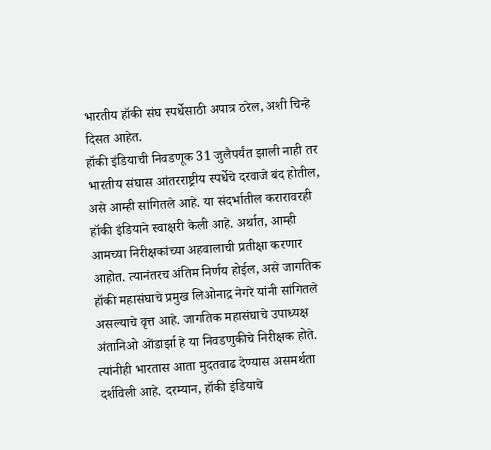भारतीय हॉकी संघ स्पर्धेसाठी अपात्र ठरेल, अशी चिन्हे दिसत आहेत.
हॉकी इंडियाची निवडणूक 31 जुलैपर्यंत झाली नाही तर भारतीय संघास आंतरराष्ट्रीय स्पर्धेचे दरवाजे बंद होतील, असे आम्ही सांगितले आहे. या संदर्भातील करारावरही हॉकी इंडियाने स्वाक्षरी केली आहे. अर्थात, आम्ही आमच्या निरीक्षकांच्या अहवालाची प्रतीक्षा करणार आहोत. त्यानंतरच अंतिम निर्णय होईल, असे जागतिक हॉकी महासंघाचे प्रमुख लिओनाद्र नेगरे यांनी सांगितले असल्याचे वृत्त आहे. जागतिक महासंघाचे उपाध्यक्ष अंतानिओ ओंडार्झा हे या निवडणुकीचे निरीक्षक होते. त्यांनीही भारतास आता मुदतवाढ देण्यास असमर्थता दर्शविली आहे. दरम्यान, हॉकी इंडियाचे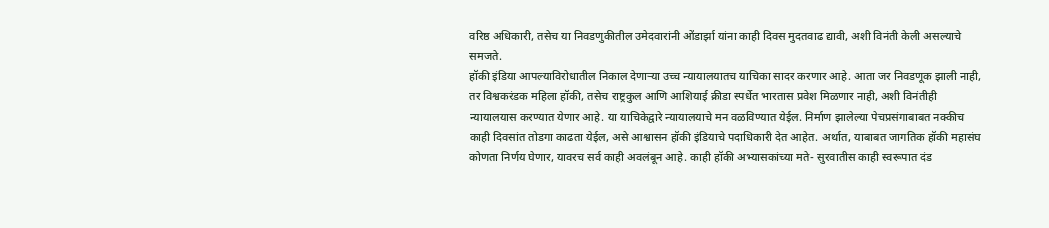वरिष्ठ अधिकारी, तसेच या निवडणुकीतील उमेदवारांनी ओंडार्झा यांना काही दिवस मुदतवाढ द्यावी, अशी विनंती केली असल्याचे समजते.
हॉकी इंडिया आपल्याविरोधातील निकाल देणाऱ्या उच्च न्यायालयातच याचिका सादर करणार आहे. आता जर निवडणूक झाली नाही, तर विश्वकरंडक महिला हॉकी, तसेच राष्ट्रकुल आणि आशियाई क्रीडा स्पर्धेत भारतास प्रवेश मिळणार नाही, अशी विनंतीही न्यायालयास करण्यात येणार आहे. या याचिकेद्वारे न्यायालयाचे मन वळविण्यात येईल. निर्माण झालेल्या पेचप्रसंगाबाबत नक्कीच काही दिवसांत तोडगा काढता येईल, असे आश्वासन हॉकी इंडियाचे पदाधिकारी देत आहेत. अर्थात, याबाबत जागतिक हॉकी महासंघ कोणता निर्णय घेणार, यावरच सर्व काही अवलंबून आहे. काही हॉकी अभ्यासकांच्या मते- सुरवातीस काही स्वरूपात दंड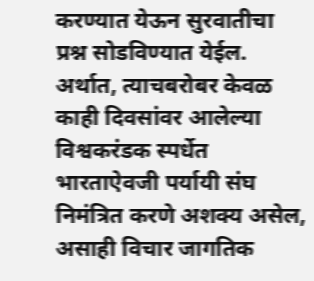करण्यात येऊन सुरवातीचा प्रश्न सोडविण्यात येईल. अर्थात, त्याचबरोबर केवळ काही दिवसांवर आलेल्या विश्वकरंडक स्पर्धेत भारताऐवजी पर्यायी संघ निमंत्रित करणे अशक्य असेल, असाही विचार जागतिक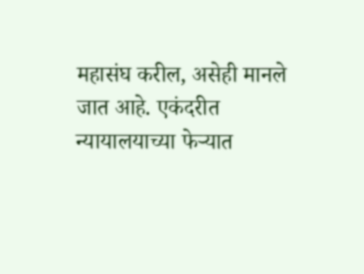महासंघ करील, असेही मानले जात आहे. एकंदरीत न्यायालयाच्या फेऱ्यात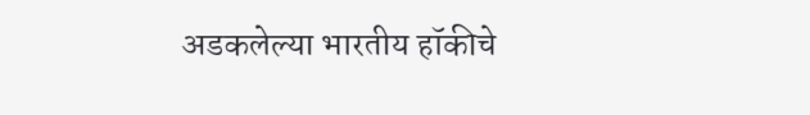अडकलेल्या भारतीय हॉकीचे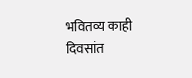भवितव्य काही दिवसांत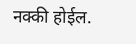नक्की होईल.